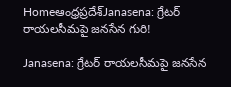Homeఆంధ్రప్రదేశ్‌Janasena: గ్రేటర్ రాయలసీమపై జనసేన గురి!

Janasena: గ్రేటర్ రాయలసీమపై జనసేన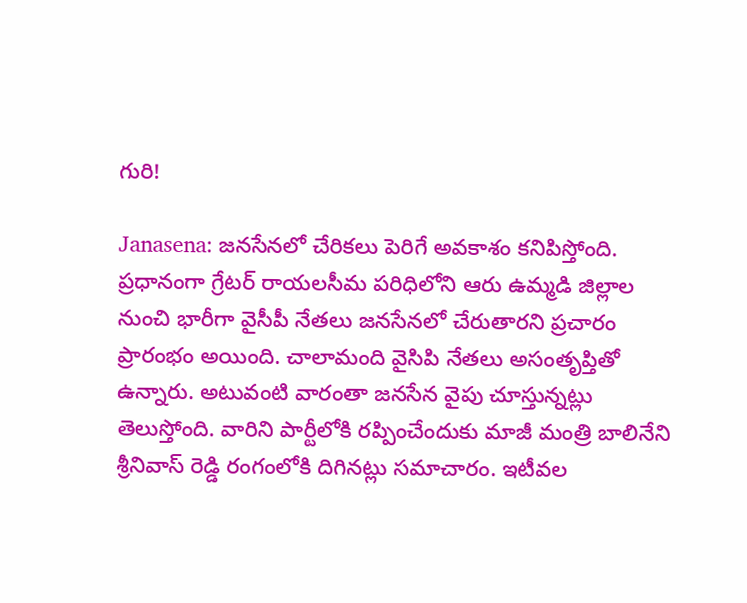గురి!

Janasena: జనసేనలో చేరికలు పెరిగే అవకాశం కనిపిస్తోంది. ప్రధానంగా గ్రేటర్ రాయలసీమ పరిధిలోని ఆరు ఉమ్మడి జిల్లాల నుంచి భారీగా వైసీపీ నేతలు జనసేనలో చేరుతారని ప్రచారం ప్రారంభం అయింది. చాలామంది వైసిపి నేతలు అసంతృప్తితో ఉన్నారు. అటువంటి వారంతా జనసేన వైపు చూస్తున్నట్లు తెలుస్తోంది. వారిని పార్టీలోకి రప్పించేందుకు మాజీ మంత్రి బాలినేని శ్రీనివాస్ రెడ్డి రంగంలోకి దిగినట్లు సమాచారం. ఇటీవల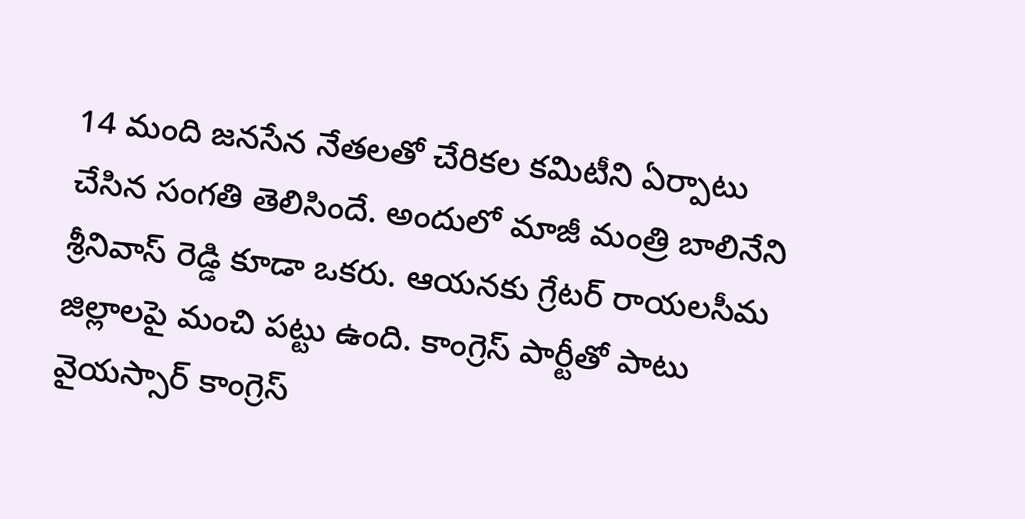14 మంది జనసేన నేతలతో చేరికల కమిటీని ఏర్పాటు చేసిన సంగతి తెలిసిందే. అందులో మాజీ మంత్రి బాలినేని శ్రీనివాస్ రెడ్డి కూడా ఒకరు. ఆయనకు గ్రేటర్ రాయలసీమ జిల్లాలపై మంచి పట్టు ఉంది. కాంగ్రెస్ పార్టీతో పాటు వైయస్సార్ కాంగ్రెస్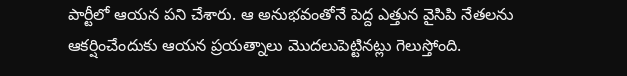పార్టీలో ఆయన పని చేశారు. ఆ అనుభవంతోనే పెద్ద ఎత్తున వైసిపి నేతలను ఆకర్షించేందుకు ఆయన ప్రయత్నాలు మొదలుపెట్టినట్లు గెలుస్తోంది.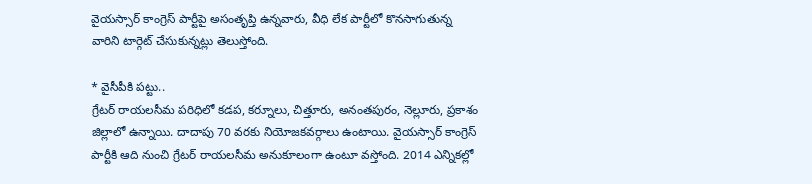వైయస్సార్ కాంగ్రెస్ పార్టీపై అసంతృప్తి ఉన్నవారు, వీధి లేక పార్టీలో కొనసాగుతున్న వారిని టార్గెట్ చేసుకున్నట్లు తెలుస్తోంది.

* వైసీపీకి పట్టు..
గ్రేటర్ రాయలసీమ పరిధిలో కడప, కర్నూలు, చిత్తూరు, అనంతపురం, నెల్లూరు, ప్రకాశం జిల్లాలో ఉన్నాయి. దాదాపు 70 వరకు నియోజకవర్గాలు ఉంటాయి. వైయస్సార్ కాంగ్రెస్ పార్టీకి ఆది నుంచి గ్రేటర్ రాయలసీమ అనుకూలంగా ఉంటూ వస్తోంది. 2014 ఎన్నికల్లో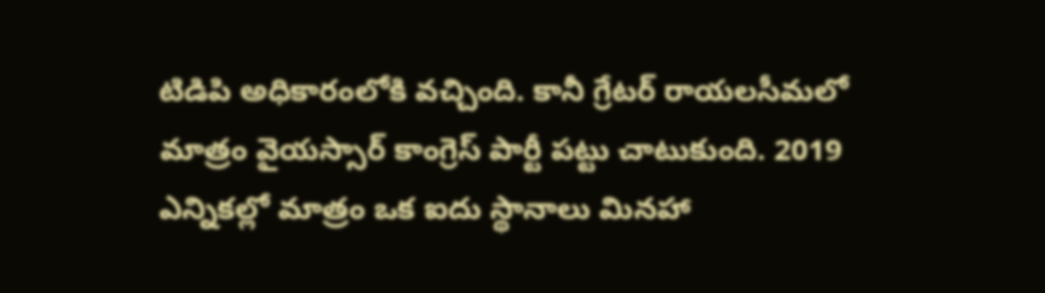టిడిపి అధికారంలోకి వచ్చింది. కానీ గ్రేటర్ రాయలసీమలో మాత్రం వైయస్సార్ కాంగ్రెస్ పార్టీ పట్టు చాటుకుంది. 2019 ఎన్నికల్లో మాత్రం ఒక ఐదు స్థానాలు మినహా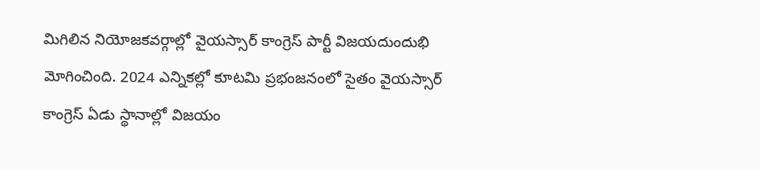మిగిలిన నియోజకవర్గాల్లో వైయస్సార్ కాంగ్రెస్ పార్టీ విజయదుందుభి మోగించింది. 2024 ఎన్నికల్లో కూటమి ప్రభంజనంలో సైతం వైయస్సార్ కాంగ్రెస్ ఏడు స్థానాల్లో విజయం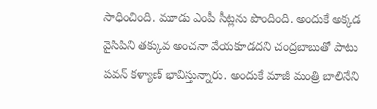సాధించింది. మూడు ఎంపీ సీట్లను పొందింది. అందుకే అక్కడ వైసిపిని తక్కువ అంచనా వేయకూడదని చంద్రబాబుతో పాటు పవన్ కళ్యాణ్ భావిస్తున్నారు. అందుకే మాజీ మంత్రి బాలినేని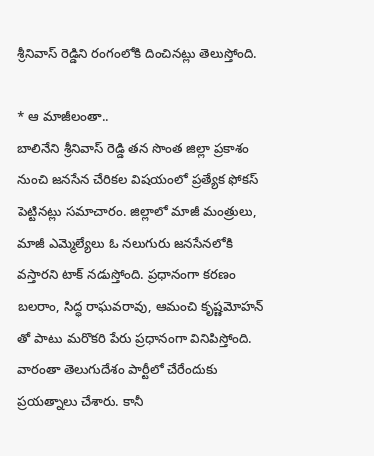శ్రీనివాస్ రెడ్డిని రంగంలోకి దించినట్లు తెలుస్తోంది.

* ఆ మాజీలంతా..
బాలినేని శ్రీనివాస్ రెడ్డి తన సొంత జిల్లా ప్రకాశం నుంచి జనసేన చేరికల విషయంలో ప్రత్యేక ఫోకస్ పెట్టినట్లు సమాచారం. జిల్లాలో మాజీ మంత్రులు, మాజీ ఎమ్మెల్యేలు ఓ నలుగురు జనసేనలోకి వస్తారని టాక్ నడుస్తోంది. ప్రధానంగా కరణం బలరాం, సిద్ధ రాఘవరావు, ఆమంచి కృష్ణమోహన్ తో పాటు మరొకరి పేరు ప్రధానంగా వినిపిస్తోంది. వారంతా తెలుగుదేశం పార్టీలో చేరేందుకు ప్రయత్నాలు చేశారు. కానీ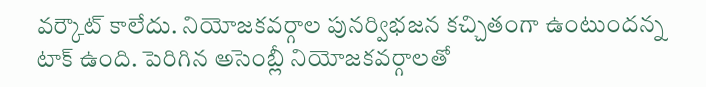వర్కౌట్ కాలేదు. నియోజకవర్గాల పునర్విభజన కచ్చితంగా ఉంటుందన్న టాక్ ఉంది. పెరిగిన అసెంబ్లీ నియోజకవర్గాలతో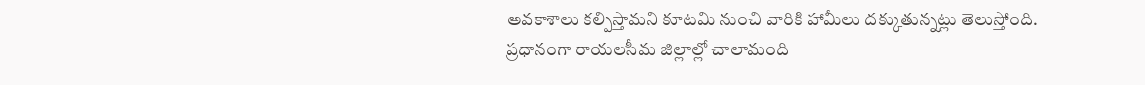అవకాశాలు కల్పిస్తామని కూటమి నుంచి వారికి హామీలు దక్కుతున్నట్లు తెలుస్తోంది. ప్రధానంగా రాయలసీమ జిల్లాల్లో చాలామంది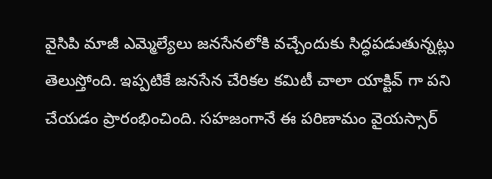వైసిపి మాజీ ఎమ్మెల్యేలు జనసేనలోకి వచ్చేందుకు సిద్ధపడుతున్నట్లు తెలుస్తోంది. ఇప్పటికే జనసేన చేరికల కమిటీ చాలా యాక్టివ్ గా పని చేయడం ప్రారంభించింది. సహజంగానే ఈ పరిణామం వైయస్సార్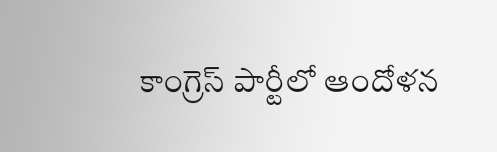కాంగ్రెస్ పార్టీలో ఆందోళన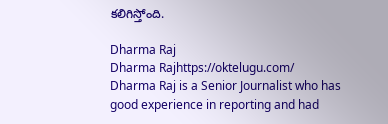కలిగిస్తోంది.

Dharma Raj
Dharma Rajhttps://oktelugu.com/
Dharma Raj is a Senior Journalist who has good experience in reporting and had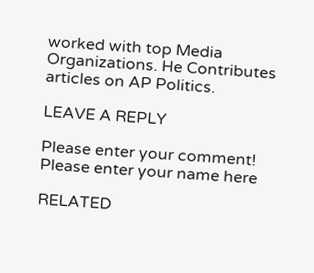worked with top Media Organizations. He Contributes articles on AP Politics.

LEAVE A REPLY

Please enter your comment!
Please enter your name here

RELATED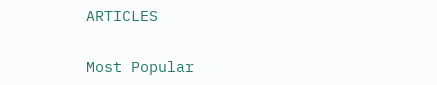ARTICLES

Most Popular